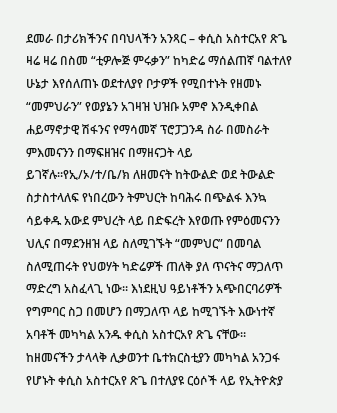ደመራ በታሪክችንና በባህላችን አንጻር – ቀሲስ አስተርአየ ጽጌ
ዛሬ ዛሬ በስመ “ቲዎሎጅ ምሩቃን” ከካድሬ ማሰልጠኛ ባልተለየ ሁኔታ እየሰለጠኑ ወደተለያየ ቦታዎች የሚበተኑት የዘመኑ “መምህራን” የወያኔን አገዛዝ ህዝቡ አምኖ እንዲቀበል ሐይማኖታዊ ሽፋንና የማሳመኛ ፕሮፓጋንዳ ስራ በመስራት ምእመናንን በማፍዘዝና በማዘናጋት ላይ ይገኛሉ።የኢ/ኦ/ተ/ቤ/ክ ለዘመናት ከትውልድ ወደ ትውልድ ስታስተላለፍ የነበረውን ትምህርት ከባሕሩ በጭልፋ እንኳ ሳይቀዱ አውደ ምህረት ላይ በድፍረት እየወጡ የምዕመናንን ህሊና በማደንዘዝ ላይ ስለሚገኙት “መምህር” በመባል ስለሚጠሩት የህወሃት ካድሬዎች ጠለቅ ያለ ጥናትና ማጋለጥ ማድረግ አስፈላጊ ነው። እነደዚህ ዓይነቶችን አጭበርባሪዎች የግምባር ስጋ በመሆን በማጋለጥ ላይ ከሚገኙት እውነተኛ አባቶች መካካል አንዱ ቀሲስ አስተርአየ ጽጌ ናቸው። ከዘመናችን ታላላቅ ሊቃወንተ ቤተክርስቲያን መካካል አንጋፋ የሆኑት ቀሲስ አስተርአየ ጽጌ በተለያዩ ርዕሶች ላይ የኢትዮጵያ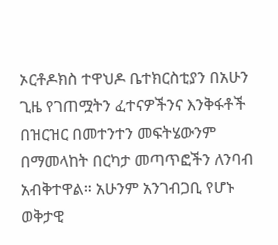ኦርቶዶክስ ተዋህዶ ቤተክርስቲያን በአሁን ጊዜ የገጠሟትን ፈተናዎችንና እንቅፋቶች በዝርዝር በመተንተን መፍትሄውንም በማመላከት በርካታ መጣጥፎችን ለንባብ አብቅተዋል። አሁንም አንገብጋቢ የሆኑ ወቅታዊ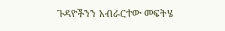ጉዳዮችንን አብራርተው መፍትሄ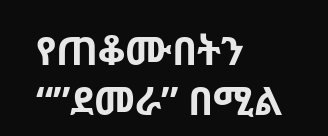የጠቆሙበትን “”ደመራ” በሚል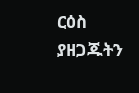ርዕስ ያዘጋጁትን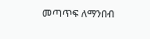መጣጥፍ ለማንበብ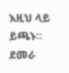እዚህ ላይ ይጫኑ። ደመራ